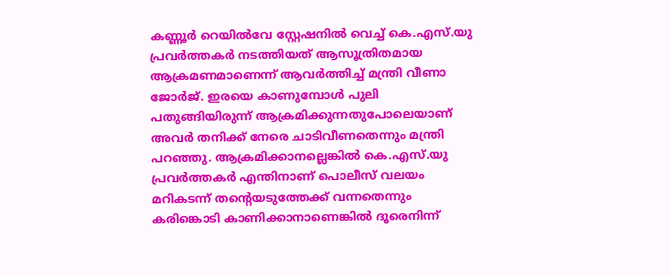കണ്ണൂർ റെയിൽവേ സ്റ്റേഷനിൽ വെച്ച് കെ.എസ്.യു പ്രവർത്തകർ നടത്തിയത് ആസൂത്രിതമായ ആക്രമണമാണെന്ന് ആവർത്തിച്ച് മന്ത്രി വീണാ ജോർജ്. ഇരയെ കാണുമ്പോൾ പുലി പതുങ്ങിയിരുന്ന് ആക്രമിക്കുന്നതുപോലെയാണ് അവർ തനിക്ക് നേരെ ചാടിവീണതെന്നും മന്ത്രി പറഞ്ഞു. ആക്രമിക്കാനല്ലെങ്കിൽ കെ.എസ്.യു പ്രവർത്തകർ എന്തിനാണ് പൊലീസ് വലയം മറികടന്ന് തന്റെയടുത്തേക്ക് വന്നതെന്നും കരിങ്കൊടി കാണിക്കാനാണെങ്കിൽ ദൂരെനിന്ന്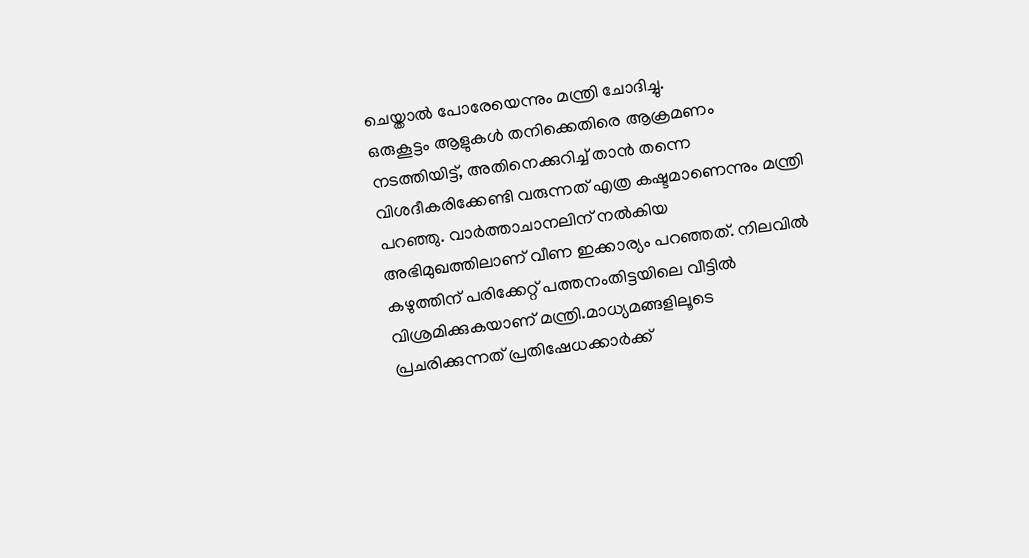ചെയ്താൽ പോരേയെന്നും മന്ത്രി ചോദിച്ചു.
ഒരുകൂട്ടം ആളുകൾ തനിക്കെതിരെ ആക്രമണം നടത്തിയിട്ട്, അതിനെക്കുറിച്ച് താൻ തന്നെ വിശദീകരിക്കേണ്ടി വരുന്നത് എത്ര കഷ്ടമാണെന്നും മന്ത്രി പറഞ്ഞു. വാർത്താചാനലിന് നൽകിയ അഭിമുഖത്തിലാണ് വീണ ഇക്കാര്യം പറഞ്ഞത്. നിലവിൽ കഴുത്തിന് പരിക്കേറ്റ് പത്തനംതിട്ടയിലെ വീട്ടിൽ വിശ്രമിക്കുകയാണ് മന്ത്രി.മാധ്യമങ്ങളിലൂടെ പ്രചരിക്കുന്നത് പ്രതിഷേധക്കാർക്ക്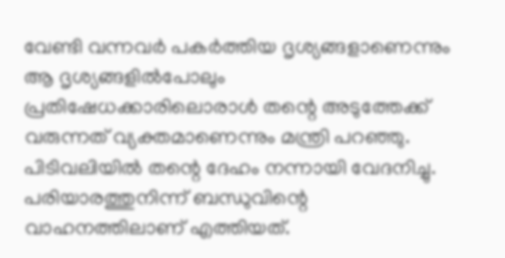വേണ്ടി വന്നവർ പകർത്തിയ ദൃശ്യങ്ങളാണെന്നും ആ ദൃശ്യങ്ങളിൽപോലും പ്രതിഷേധക്കാരിലൊരാൾ തന്റെ അടുത്തേക്ക് വരുന്നത് വ്യക്തമാണെന്നും മന്ത്രി പറഞ്ഞു. പിടിവലിയിൽ തന്റെ ദേഹം നന്നായി വേദനിച്ചു. പരിയാരത്തുനിന്ന് ബന്ധുവിന്റെ വാഹനത്തിലാണ് എത്തിയത്.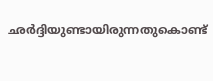ഛർദ്ദിയുണ്ടായിരുന്നതുകൊണ്ട്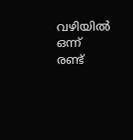വഴിയിൽ ഒന്ന് രണ്ട്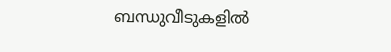ബന്ധുവീടുകളിൽ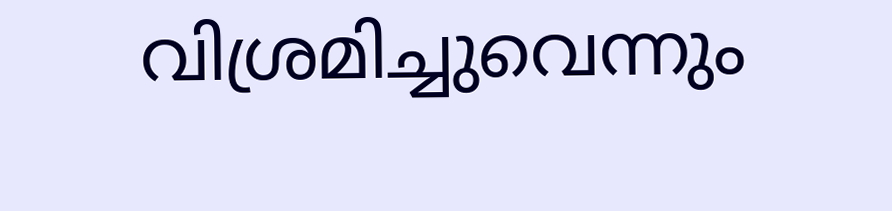വിശ്രമിച്ചുവെന്നും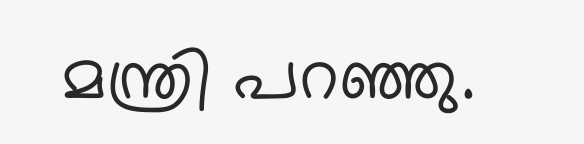മന്ത്രി പറഞ്ഞു.